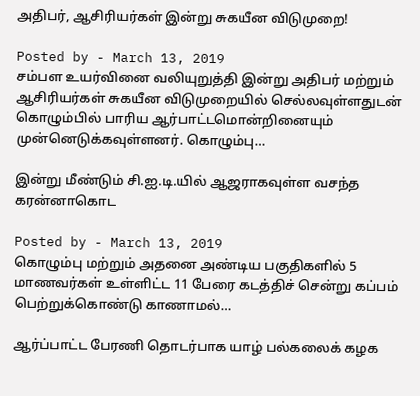அதிபர், ஆசிரியர்கள் இன்று சுகயீன விடுமுறை!

Posted by - March 13, 2019
சம்பள உயர்வினை வலியுறுத்தி இன்று அதிபர் மற்றும் ஆசிரியர்கள் சுகயீன விடுமுறையில் செல்லவுள்ளதுடன் கொழும்பில் பாரிய ஆர்பாட்டமொன்றினையும் முன்னெடுக்கவுள்ளனர். கொழும்பு…

இன்று மீண்டும் சி.ஐ.டி.யில் ஆஜராகவுள்ள வசந்த கரன்னாகொட

Posted by - March 13, 2019
கொழும்பு மற்றும் அதனை அண்டிய பகுதிகளில் 5 மாணவர்கள் உள்ளிட்ட 11 பேரை கடத்திச் சென்று கப்பம் பெற்றுக்கொண்டு காணாமல்…

ஆர்ப்பாட்ட பேரணி தொடர்பாக யாழ் பல்கலைக் கழக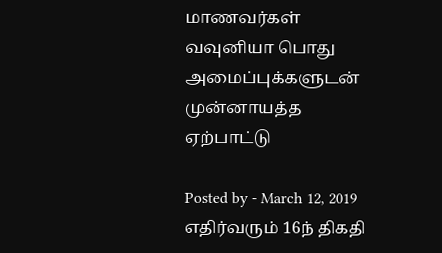மாணவர்கள் வவுனியா பொது அமைப்புக்களுடன் முன்னாயத்த ஏற்பாட்டு

Posted by - March 12, 2019
எதிர்வரும் 16ந் திகதி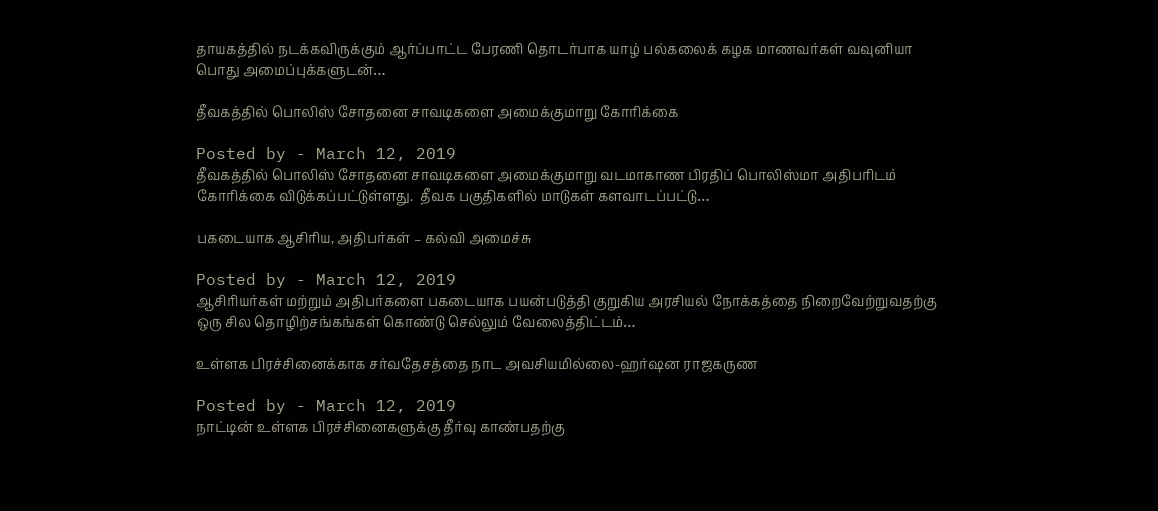தாயகத்தில் நடக்கவிருக்கும் ஆர்ப்பாட்ட பேரணி தொடர்பாக யாழ் பல்கலைக் கழக மாணவர்கள் வவுனியா பொது அமைப்புக்களுடன்…

தீவகத்தில் பொலிஸ் சோதனை சாவடிகளை அமைக்குமாறு கோரிக்கை

Posted by - March 12, 2019
தீவகத்தில் பொலிஸ் சோதனை சாவடிகளை அமைக்குமாறு வடமாகாண பிரதிப் பொலிஸ்மா அதிபரிடம் கோரிக்கை விடுக்கப்பட்டுள்ளது.  தீவக பகுதிகளில் மாடுகள் களவாடப்பட்டு…

பகடையாக ஆசிரிய, அதிபர்கள் – கல்வி அமைச்சு

Posted by - March 12, 2019
ஆசிரியர்கள் மற்றும் அதிபர்களை பகடையாக பயன்படுத்தி குறுகிய அரசியல் நோக்கத்தை நிறைவேற்றுவதற்கு ஒரு சில தொழிற்சங்கங்கள் கொண்டு செல்லும் வேலைத்திட்டம்…

உள்ளக பிரச்சினைக்காக சர்வதேசத்தை நாட அவசியமில்லை-ஹர்ஷன ராஜகருண

Posted by - March 12, 2019
நாட்டின் உள்ளக பிரச்சினைகளுக்கு தீர்வு காண்பதற்கு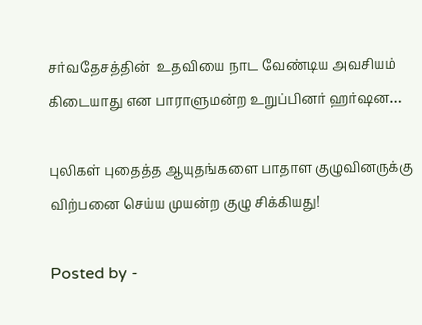சர்வதேசத்தின்  உதவியை நாட வேண்டிய அவசியம் கிடையாது என பாராளுமன்ற உறுப்பினர் ஹர்ஷன…

புலிகள் புதைத்த ஆயுதங்களை பாதாள குழுவினருக்கு விற்பனை செய்ய முயன்ற குழு சிக்கியது!

Posted by -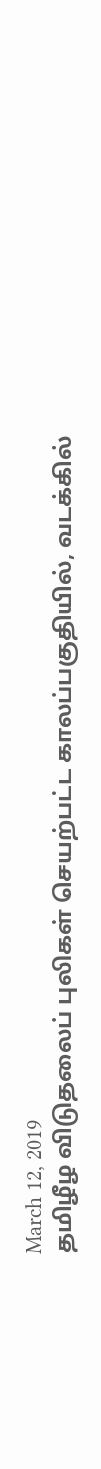March 12, 2019
தமிழீழ விடுதலைப் புலிகள் செயற்பட்ட காலப்பகுதியில், வடக்கில்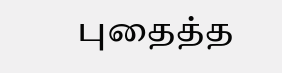புதைத்த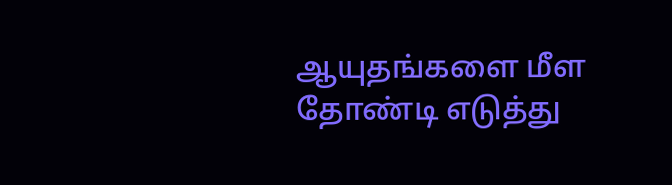ஆயுதங்களை மீள தோண்டி எடுத்து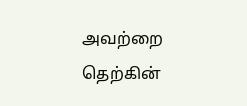அவற்றை தெற்கின்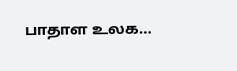பாதாள உலக…